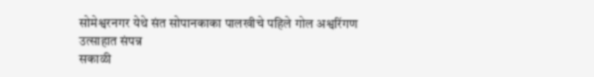सोमेश्वरनगर येथे संत सोपानकाका पालखीचे पहिले गोल अश्वरिंगण उत्साहात संपन्न
सकाळी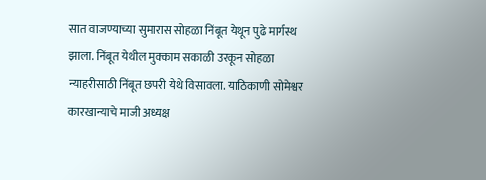सात वाजण्याच्या सुमारास सोहळा निंबूत येथून पुढे मार्गस्थ झाला. निंबूत येथील मुक्काम सकाळी उरकून सोहळा न्याहरीसाठी निंबूत छपरी येथे विसावला. याठिकाणी सोमेश्वर कारखान्याचे माजी अध्यक्ष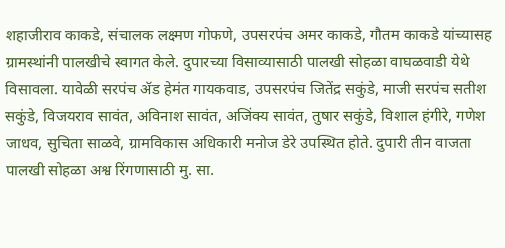शहाजीराव काकडे, संचालक लक्ष्मण गोफणे, उपसरपंच अमर काकडे, गौतम काकडे यांच्यासह ग्रामस्थांनी पालखीचे स्वागत केले. दुपारच्या विसाव्यासाठी पालखी सोहळा वाघळवाडी येथे विसावला. यावेळी सरपंच ॲड हेमंत गायकवाड, उपसरपंच जितेंद्र सकुंडे, माजी सरपंच सतीश सकुंडे, विजयराव सावंत, अविनाश सावंत, अजिंक्य सावंत, तुषार सकुंडे, विशाल हंगीरे, गणेश जाधव, सुचिता साळवे, ग्रामविकास अधिकारी मनोज डेरे उपस्थित होते. दुपारी तीन वाजता पालखी सोहळा अश्व रिंगणासाठी मु. सा.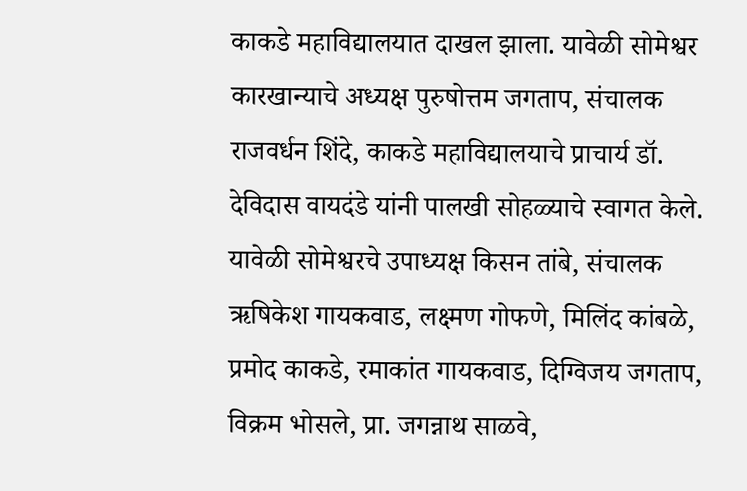काकडे महाविद्यालयात दाखल झाला. यावेळी सोमेश्वर कारखान्याचे अध्यक्ष पुरुषोत्तम जगताप, संचालक राजवर्धन शिंदे, काकडे महाविद्यालयाचे प्राचार्य डॉ. देविदास वायदंडे यांनी पालखी सोहळ्याचे स्वागत केले. यावेळी सोमेश्वरचे उपाध्यक्ष किसन तांबे, संचालक ऋषिकेश गायकवाड, लक्ष्मण गोफणे, मिलिंद कांबळे, प्रमोद काकडे, रमाकांत गायकवाड, दिग्विजय जगताप, विक्रम भोसले, प्रा. जगन्नाथ साळवे,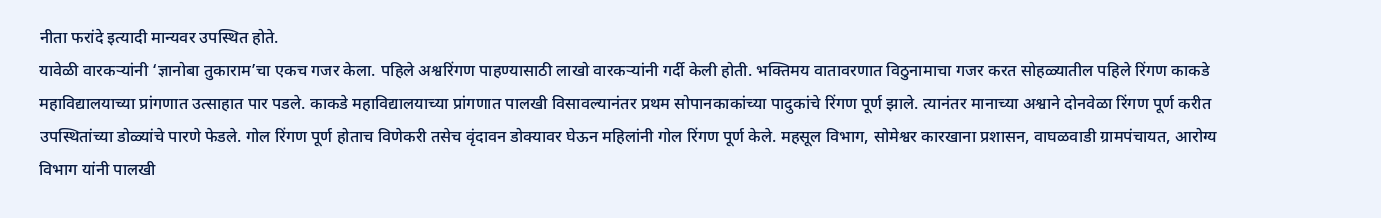नीता फरांदे इत्यादी मान्यवर उपस्थित होते.
यावेळी वारकऱ्यांनी ‘ज्ञानोबा तुकाराम’चा एकच गजर केला. पहिले अश्वरिंगण पाहण्यासाठी लाखो वारकऱ्यांनी गर्दी केली होती. भक्तिमय वातावरणात विठुनामाचा गजर करत सोहळ्यातील पहिले रिंगण काकडे महाविद्यालयाच्या प्रांगणात उत्साहात पार पडले. काकडे महाविद्यालयाच्या प्रांगणात पालखी विसावल्यानंतर प्रथम सोपानकाकांच्या पादुकांचे रिंगण पूर्ण झाले. त्यानंतर मानाच्या अश्वाने दोनवेळा रिंगण पूर्ण करीत उपस्थितांच्या डोळ्यांचे पारणे फेडले. गोल रिंगण पूर्ण होताच विणेकरी तसेच वृंदावन डोक्यावर घेऊन महिलांनी गोल रिंगण पूर्ण केले. महसूल विभाग, सोमेश्वर कारखाना प्रशासन, वाघळवाडी ग्रामपंचायत, आरोग्य विभाग यांनी पालखी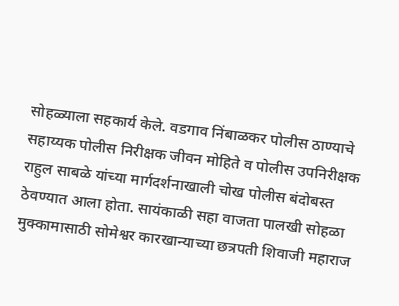सोहळ्याला सहकार्य केले. वडगाव निंबाळकर पोलीस ठाण्याचे सहाय्यक पोलीस निरीक्षक जीवन मोहिते व पोलीस उपनिरीक्षक राहुल साबळे यांच्या मार्गदर्शनाखाली चोख पोलीस बंदोबस्त ठेवण्यात आला होता. सायंकाळी सहा वाजता पालखी सोहळा मुक्कामासाठी सोमेश्वर कारखान्याच्या छत्रपती शिवाजी महाराज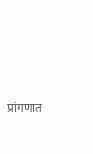प्रांगणात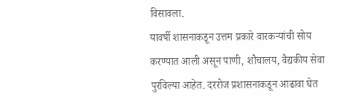विसावला.
यावर्षी शासनाकडून उत्तम प्रकारे वारकऱ्यांची सोय करण्यात आली असून पाणी, शौचालय, वैद्यकीय सेवा पुरविल्या आहेत. दररोज प्रशासनाकडून आढावा घेत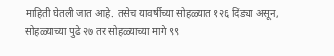माहिती घेतली जात आहे. तसेच यावर्षीच्या सोहळ्यात १२६ दिंड्या असून, सोहळ्याच्या पुढे २७ तर सोहळ्याच्या मागे ९९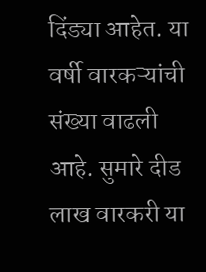दिंड्या आहेत. या वर्षी वारकऱ्यांची संख्या वाढली आहे. सुमारे दीड लाख वारकरी या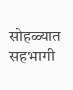सोहळ्यात सहभागी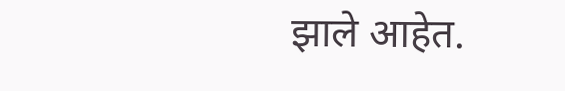झाले आहेत.